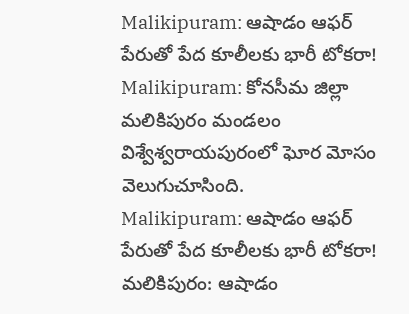Malikipuram: ఆషాడం ఆఫర్ పేరుతో పేద కూలీలకు భారీ టోకరా!
Malikipuram: కోనసీమ జిల్లా మలికిపురం మండలం విశ్వేశ్వరాయపురంలో ఘోర మోసం వెలుగుచూసింది.
Malikipuram: ఆషాడం ఆఫర్ పేరుతో పేద కూలీలకు భారీ టోకరా!
మలికిపురం: ఆషాడం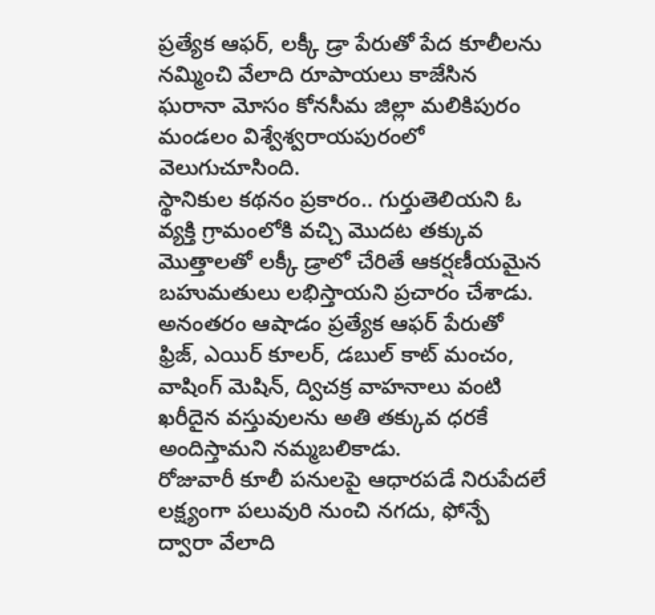ప్రత్యేక ఆఫర్, లక్కీ డ్రా పేరుతో పేద కూలీలను నమ్మించి వేలాది రూపాయలు కాజేసిన ఘరానా మోసం కోనసీమ జిల్లా మలికిపురం మండలం విశ్వేశ్వరాయపురంలో వెలుగుచూసింది.
స్థానికుల కథనం ప్రకారం.. గుర్తుతెలియని ఓ వ్యక్తి గ్రామంలోకి వచ్చి మొదట తక్కువ మొత్తాలతో లక్కీ డ్రాలో చేరితే ఆకర్షణీయమైన బహుమతులు లభిస్తాయని ప్రచారం చేశాడు. అనంతరం ఆషాడం ప్రత్యేక ఆఫర్ పేరుతో ఫ్రిజ్, ఎయిర్ కూలర్, డబుల్ కాట్ మంచం, వాషింగ్ మెషిన్, ద్విచక్ర వాహనాలు వంటి ఖరీదైన వస్తువులను అతి తక్కువ ధరకే అందిస్తామని నమ్మబలికాడు.
రోజువారీ కూలీ పనులపై ఆధారపడే నిరుపేదలే లక్ష్యంగా పలువురి నుంచి నగదు, ఫోన్పే ద్వారా వేలాది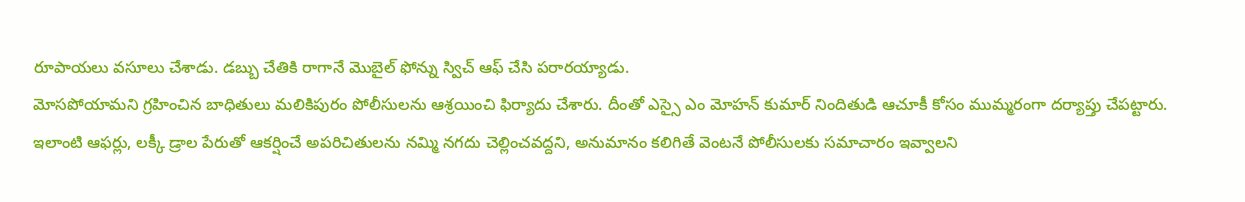రూపాయలు వసూలు చేశాడు. డబ్బు చేతికి రాగానే మొబైల్ ఫోన్ను స్విచ్ ఆఫ్ చేసి పరారయ్యాడు.
మోసపోయామని గ్రహించిన బాధితులు మలికిపురం పోలీసులను ఆశ్రయించి ఫిర్యాదు చేశారు. దీంతో ఎస్సై ఎం మోహన్ కుమార్ నిందితుడి ఆచూకీ కోసం ముమ్మరంగా దర్యాప్తు చేపట్టారు.
ఇలాంటి ఆఫర్లు, లక్కీ డ్రాల పేరుతో ఆకర్షించే అపరిచితులను నమ్మి నగదు చెల్లించవద్దని, అనుమానం కలిగితే వెంటనే పోలీసులకు సమాచారం ఇవ్వాలని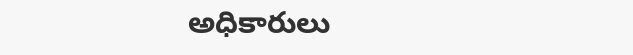అధికారులు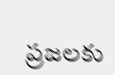ప్రజలకు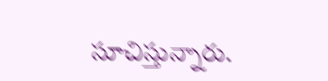సూచిస్తున్నారు.